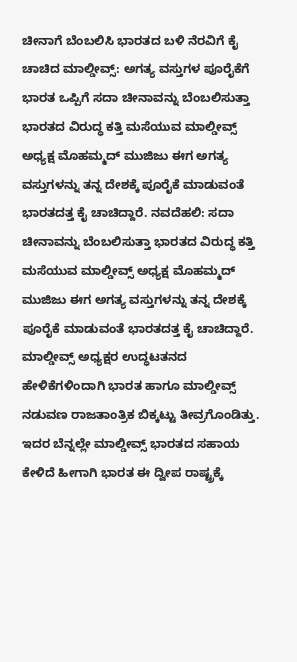ಚೀನಾಗೆ ಬೆಂಬಲಿಸಿ ಭಾರತದ ಬಳಿ ನೆರವಿಗೆ ಕೈ ಚಾಚಿದ ಮಾಲ್ಡೀವ್ಸ್‌: ಅಗತ್ಯ ವಸ್ತುಗಳ ಪೂರೈಕೆಗೆ ಭಾರತ ಒಪ್ಪಿಗೆ ಸದಾ ಚೀನಾವನ್ನು ಬೆಂಬಲಿಸುತ್ತಾ ಭಾರತದ ವಿರುದ್ಧ ಕತ್ತಿ ಮಸೆಯುವ ಮಾಲ್ಡೀವ್ಸ್ ಅಧ್ಯಕ್ಷ ಮೊಹಮ್ಮದ್ ಮುಜಿಜು ಈಗ ಅಗತ್ಯ ವಸ್ತುಗಳನ್ನು ತನ್ನ ದೇಶಕ್ಕೆ ಪೂರೈಕೆ ಮಾಡುವಂತೆ ಭಾರತದತ್ತ ಕೈ ಚಾಚಿದ್ದಾರೆ. ನವದೆಹಲಿ: ಸದಾ ಚೀನಾವನ್ನು ಬೆಂಬಲಿಸುತ್ತಾ ಭಾರತದ ವಿರುದ್ಧ ಕತ್ತಿ ಮಸೆಯುವ ಮಾಲ್ಡೀವ್ಸ್ ಅಧ್ಯಕ್ಷ ಮೊಹಮ್ಮದ್ ಮುಜಿಜು ಈಗ ಅಗತ್ಯ ವಸ್ತುಗಳನ್ನು ತನ್ನ ದೇಶಕ್ಕೆ ಪೂರೈಕೆ ಮಾಡುವಂತೆ ಭಾರತದತ್ತ ಕೈ ಚಾಚಿದ್ದಾರೆ. ಮಾಲ್ಡೀವ್ಸ್ ಅಧ್ಯಕ್ಷರ ಉದ್ಧಟತನದ ಹೇಳಿಕೆಗಳಿಂದಾಗಿ ಭಾರತ ಹಾಗೂ ಮಾಲ್ಡೀವ್ಸ್ ನಡುವಣ ರಾಜತಾಂತ್ರಿಕ ಬಿಕ್ಕಟ್ಟು ತೀವ್ರಗೊಂಡಿತ್ತು. ಇದರ ಬೆನ್ನಲ್ಲೇ ಮಾಲ್ಡೀವ್ಸ್ ಭಾರತದ ಸಹಾಯ ಕೇಳಿದೆ ಹೀಗಾಗಿ ಭಾರತ ಈ ದ್ವೀಪ ರಾಷ್ಟ್ರಕ್ಕೆ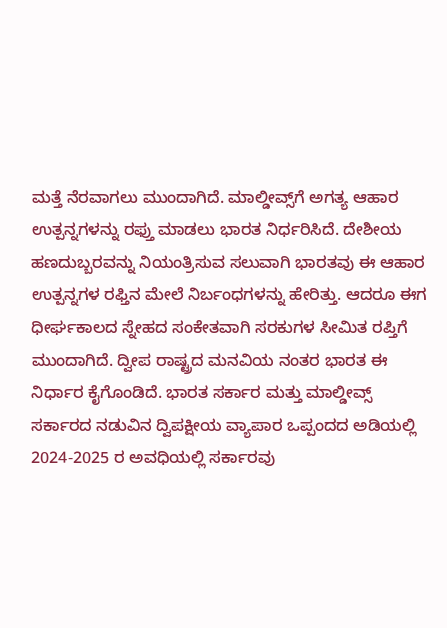ಮತ್ತೆ ನೆರವಾಗಲು ಮುಂದಾಗಿದೆ. ಮಾಲ್ಡೀವ್ಸ್‌ಗೆ ಅಗತ್ಯ ಆಹಾರ ಉತ್ಪನ್ನಗಳನ್ನು ರಫ್ತು ಮಾಡಲು ಭಾರತ ನಿರ್ಧರಿಸಿದೆ. ದೇಶೀಯ ಹಣದುಬ್ಬರವನ್ನು ನಿಯಂತ್ರಿಸುವ ಸಲುವಾಗಿ ಭಾರತವು ಈ ಆಹಾರ ಉತ್ಪನ್ನಗಳ ರಫ್ತಿನ ಮೇಲೆ ನಿರ್ಬಂಧಗಳನ್ನು ಹೇರಿತ್ತು. ಆದರೂ ಈಗ ಧೀರ್ಘಕಾಲದ ಸ್ನೇಹದ ಸಂಕೇತವಾಗಿ ಸರಕುಗಳ ಸೀಮಿತ ರಪ್ತಿಗೆ ಮುಂದಾಗಿದೆ. ದ್ವೀಪ ರಾಷ್ಟ್ರದ ಮನವಿಯ ನಂತರ ಭಾರತ ಈ ನಿರ್ಧಾರ ಕೈಗೊಂಡಿದೆ. ಭಾರತ ಸರ್ಕಾರ ಮತ್ತು ಮಾಲ್ಡೀವ್ಸ್‌ ಸರ್ಕಾರದ ನಡುವಿನ ದ್ವಿಪಕ್ಷೀಯ ವ್ಯಾಪಾರ ಒಪ್ಪಂದದ ಅಡಿಯಲ್ಲಿ 2024-2025 ರ ಅವಧಿಯಲ್ಲಿ ಸರ್ಕಾರವು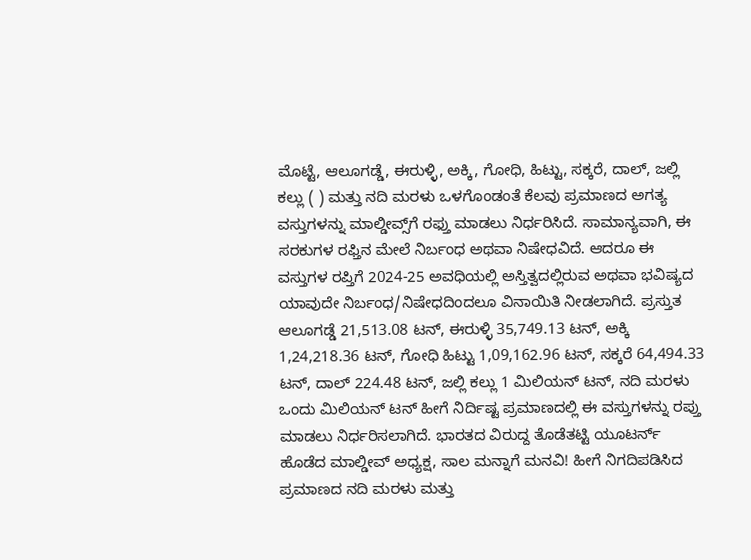ಮೊಟ್ಟೆ, ಆಲೂಗಡ್ಡೆ, ಈರುಳ್ಳಿ, ಅಕ್ಕಿ, ಗೋಧಿ, ಹಿಟ್ಟು, ಸಕ್ಕರೆ, ದಾಲ್, ಜಲ್ಲಿ ಕಲ್ಲು ( ) ಮತ್ತು ನದಿ ಮರಳು ಒಳಗೊಂಡಂತೆ ಕೆಲವು ಪ್ರಮಾಣದ ಅಗತ್ಯ ವಸ್ತುಗಳನ್ನು ಮಾಲ್ಡೀವ್ಸ್‌ಗೆ ರಫ್ತು ಮಾಡಲು ನಿರ್ಧರಿಸಿದೆ. ಸಾಮಾನ್ಯವಾಗಿ, ಈ ಸರಕುಗಳ ರಫ್ತಿನ ಮೇಲೆ ನಿರ್ಬಂಧ ಅಥವಾ ನಿಷೇಧವಿದೆ. ಆದರೂ ಈ ವಸ್ತುಗಳ ರಪ್ತಿಗೆ 2024-25 ಅವಧಿಯಲ್ಲಿ ಅಸ್ತಿತ್ವದಲ್ಲಿರುವ ಅಥವಾ ಭವಿಷ್ಯದ ಯಾವುದೇ ನಿರ್ಬಂಧ/ನಿಷೇಧದಿಂದಲೂ ವಿನಾಯಿತಿ ನೀಡಲಾಗಿದೆ. ಪ್ರಸ್ತುತ ಆಲೂಗಡ್ಡೆ 21,513.08 ಟನ್, ಈರುಳ್ಳಿ 35,749.13 ಟನ್, ಅಕ್ಕಿ 1,24,218.36 ಟನ್, ಗೋಧಿ ಹಿಟ್ಟು 1,09,162.96 ಟನ್, ಸಕ್ಕರೆ 64,494.33 ಟನ್, ದಾಲ್ 224.48 ಟನ್, ಜಲ್ಲಿ ಕಲ್ಲು 1 ಮಿಲಿಯನ್ ಟನ್, ನದಿ ಮರಳು ಒಂದು ಮಿಲಿಯನ್ ಟನ್ ಹೀಗೆ ನಿರ್ದಿಷ್ಟ ಪ್ರಮಾಣದಲ್ಲಿ ಈ ವಸ್ತುಗಳನ್ನು ರಪ್ತು ಮಾಡಲು ನಿರ್ಧರಿಸಲಾಗಿದೆ. ಭಾರತದ ವಿರುದ್ದ ತೊಡೆತಟ್ಟಿ ಯೂಟರ್ನ್ ಹೊಡೆದ ಮಾಲ್ಡೀವ್ ಅಧ್ಯಕ್ಷ, ಸಾಲ ಮನ್ನಾಗೆ ಮನವಿ! ಹೀಗೆ ನಿಗದಿಪಡಿಸಿದ ಪ್ರಮಾಣದ ನದಿ ಮರಳು ಮತ್ತು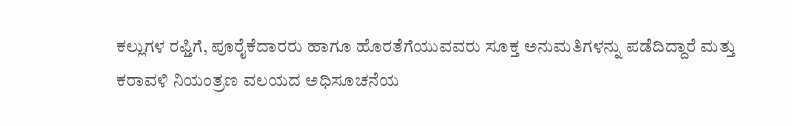ಕಲ್ಲುಗಳ ರಫ್ತಿಗೆ, ಪೂರೈಕೆದಾರರು ಹಾಗೂ ಹೊರತೆಗೆಯುವವರು ಸೂಕ್ತ ಅನುಮತಿಗಳನ್ನು ಪಡೆದಿದ್ದಾರೆ ಮತ್ತು ಕರಾವಳಿ ನಿಯಂತ್ರಣ ವಲಯದ ಅಧಿಸೂಚನೆಯ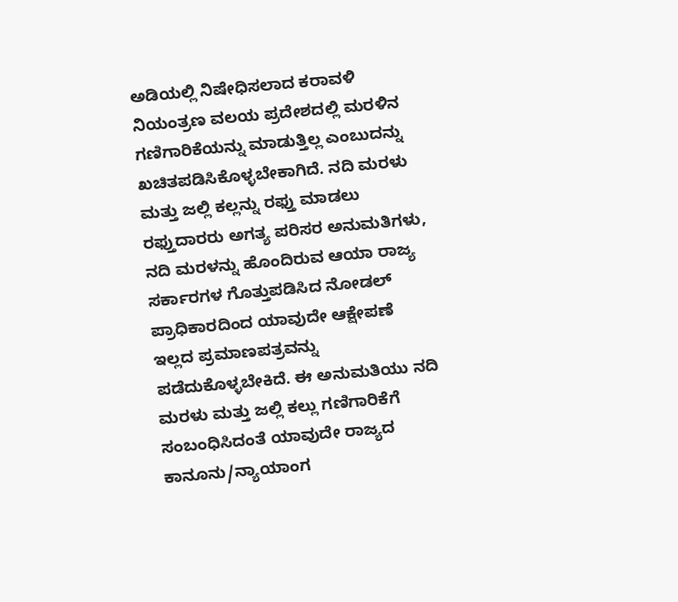ಅಡಿಯಲ್ಲಿ ನಿಷೇಧಿಸಲಾದ ಕರಾವಳಿ ನಿಯಂತ್ರಣ ವಲಯ ಪ್ರದೇಶದಲ್ಲಿ ಮರಳಿನ ಗಣಿಗಾರಿಕೆಯನ್ನು ಮಾಡುತ್ತಿಲ್ಲ ಎಂಬುದನ್ನು ಖಚಿತಪಡಿಸಿಕೊಳ್ಳಬೇಕಾಗಿದೆ. ನದಿ ಮರಳು ಮತ್ತು ಜಲ್ಲಿ ಕಲ್ಲನ್ನು ರಫ್ತು ಮಾಡಲು ರಫ್ತುದಾರರು ಅಗತ್ಯ ಪರಿಸರ ಅನುಮತಿಗಳು, ನದಿ ಮರಳನ್ನು ಹೊಂದಿರುವ ಆಯಾ ರಾಜ್ಯ ಸರ್ಕಾರಗಳ ಗೊತ್ತುಪಡಿಸಿದ ನೋಡಲ್ ಪ್ರಾಧಿಕಾರದಿಂದ ಯಾವುದೇ ಆಕ್ಷೇಪಣೆ ಇಲ್ಲದ ಪ್ರಮಾಣಪತ್ರವನ್ನು ಪಡೆದುಕೊಳ್ಳಬೇಕಿದೆ. ಈ ಅನುಮತಿಯು ನದಿ ಮರಳು ಮತ್ತು ಜಲ್ಲಿ ಕಲ್ಲು ಗಣಿಗಾರಿಕೆಗೆ ಸಂಬಂಧಿಸಿದಂತೆ ಯಾವುದೇ ರಾಜ್ಯದ ಕಾನೂನು/ನ್ಯಾಯಾಂಗ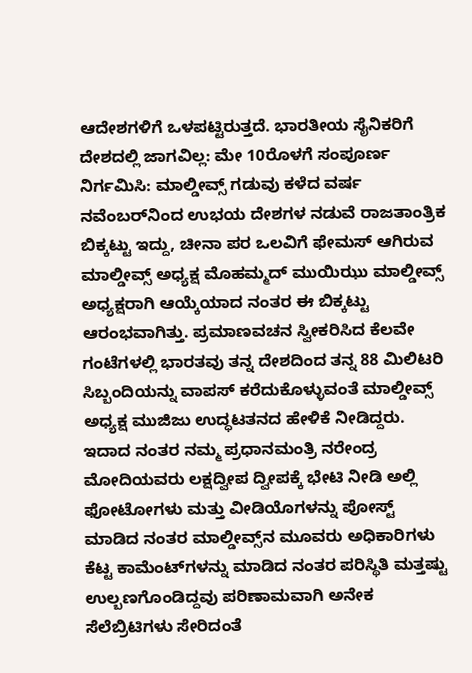ಆದೇಶಗಳಿಗೆ ಒಳಪಟ್ಟಿರುತ್ತದೆ. ಭಾರತೀಯ ಸೈನಿಕರಿಗೆ ದೇಶದಲ್ಲಿ ಜಾಗವಿಲ್ಲ: ಮೇ 10ರೊಳಗೆ ಸಂಪೂರ್ಣ ನಿರ್ಗಮಿಸಿ: ಮಾಲ್ಡೀವ್ಸ್‌ ಗಡುವು ಕಳೆದ ವರ್ಷ ನವೆಂಬರ್‌ನಿಂದ ಉಭಯ ದೇಶಗಳ ನಡುವೆ ರಾಜತಾಂತ್ರಿಕ ಬಿಕ್ಕಟ್ಟು ಇದ್ದು, ಚೀನಾ ಪರ ಒಲವಿಗೆ ಫೇಮಸ್ ಆಗಿರುವ ಮಾಲ್ಡೀವ್ಸ್ ಅಧ್ಯಕ್ಷ ಮೊಹಮ್ಮದ್ ಮುಯಿಝು ಮಾಲ್ಡೀವ್ಸ್ ಅಧ್ಯಕ್ಷರಾಗಿ ಆಯ್ಕೆಯಾದ ನಂತರ ಈ ಬಿಕ್ಕಟ್ಟು ಆರಂಭವಾಗಿತ್ತು. ಪ್ರಮಾಣವಚನ ಸ್ವೀಕರಿಸಿದ ಕೆಲವೇ ಗಂಟೆಗಳಲ್ಲಿ ಭಾರತವು ತನ್ನ ದೇಶದಿಂದ ತನ್ನ 88 ಮಿಲಿಟರಿ ಸಿಬ್ಬಂದಿಯನ್ನು ವಾಪಸ್ ಕರೆದುಕೊಳ್ಳುವಂತೆ ಮಾಲ್ಡೀವ್ಸ್ ಅಧ್ಯಕ್ಷ ಮುಜಿಜು ಉದ್ಧಟತನದ ಹೇಳಿಕೆ ನೀಡಿದ್ದರು. ಇದಾದ ನಂತರ ನಮ್ಮ ಪ್ರಧಾನಮಂತ್ರಿ ನರೇಂದ್ರ ಮೋದಿಯವರು ಲಕ್ಷದ್ವೀಪ ದ್ವೀಪಕ್ಕೆ ಭೇಟಿ ನೀಡಿ ಅಲ್ಲಿ ಫೋಟೋಗಳು ಮತ್ತು ವೀಡಿಯೊಗಳನ್ನು ಪೋಸ್ಟ್ ಮಾಡಿದ ನಂತರ ಮಾಲ್ಡೀವ್ಸ್‌ನ ಮೂವರು ಅಧಿಕಾರಿಗಳು ಕೆಟ್ಟ ಕಾಮೆಂಟ್‌ಗಳನ್ನು ಮಾಡಿದ ನಂತರ ಪರಿಸ್ಥಿತಿ ಮತ್ತಷ್ಟು ಉಲ್ಬಣಗೊಂಡಿದ್ದವು ಪರಿಣಾಮವಾಗಿ ಅನೇಕ ಸೆಲೆಬ್ರಿಟಿಗಳು ಸೇರಿದಂತೆ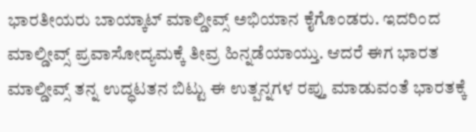ಭಾರತೀಯರು ಬಾಯ್ಕಾಟ್ ಮಾಲ್ಡೀವ್ಸ್ ಅಭಿಯಾನ ಕೈಗೊಂಡರು. ಇದರಿಂದ ಮಾಲ್ಡೀವ್ಸ್ ಪ್ರವಾಸೋದ್ಯಮಕ್ಕೆ ತೀವ್ರ ಹಿನ್ನಡೆಯಾಯ್ತು. ಆದರೆ ಈಗ ಭಾರತ ಮಾಲ್ಡೀವ್ಸ್‌ ತನ್ನ ಉದ್ಧಟತನ ಬಿಟ್ಟು ಈ ಉತ್ಪನ್ನಗಳ ರಪ್ತು ಮಾಡುವಂತೆ ಭಾರತಕ್ಕೆ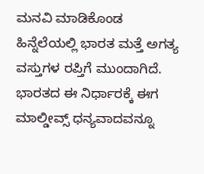ಮನವಿ ಮಾಡಿಕೊಂಡ ಹಿನ್ನೆಲೆಯಲ್ಲಿ ಭಾರತ ಮತ್ತೆ ಅಗತ್ಯ ವಸ್ತುಗಳ ರಪ್ತಿಗೆ ಮುಂದಾಗಿದೆ. ಭಾರತದ ಈ ನಿರ್ಧಾರಕ್ಕೆ ಈಗ ಮಾಲ್ಡೀವ್ಸ್ ಧನ್ಯವಾದವನ್ನೂ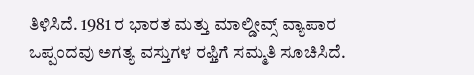ತಿಳಿಸಿದೆ. 1981 ರ ಭಾರತ ಮತ್ತು ಮಾಲ್ಡೀವ್ಸ್ ವ್ಯಾಪಾರ ಒಪ್ಪಂದವು ಅಗತ್ಯ ವಸ್ತುಗಳ ರಫ್ತಿಗೆ ಸಮ್ಮತಿ ಸೂಚಿಸಿದೆ.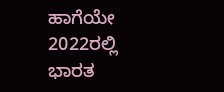ಹಾಗೆಯೇ 2022ರಲ್ಲಿ ಭಾರತ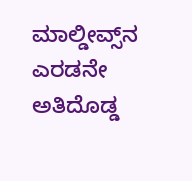ಮಾಲ್ಡೀವ್ಸ್‌ನ ಎರಡನೇ ಅತಿದೊಡ್ಡ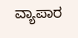ವ್ಯಾಪಾರ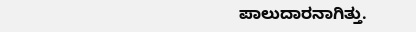ಪಾಲುದಾರನಾಗಿತ್ತು.